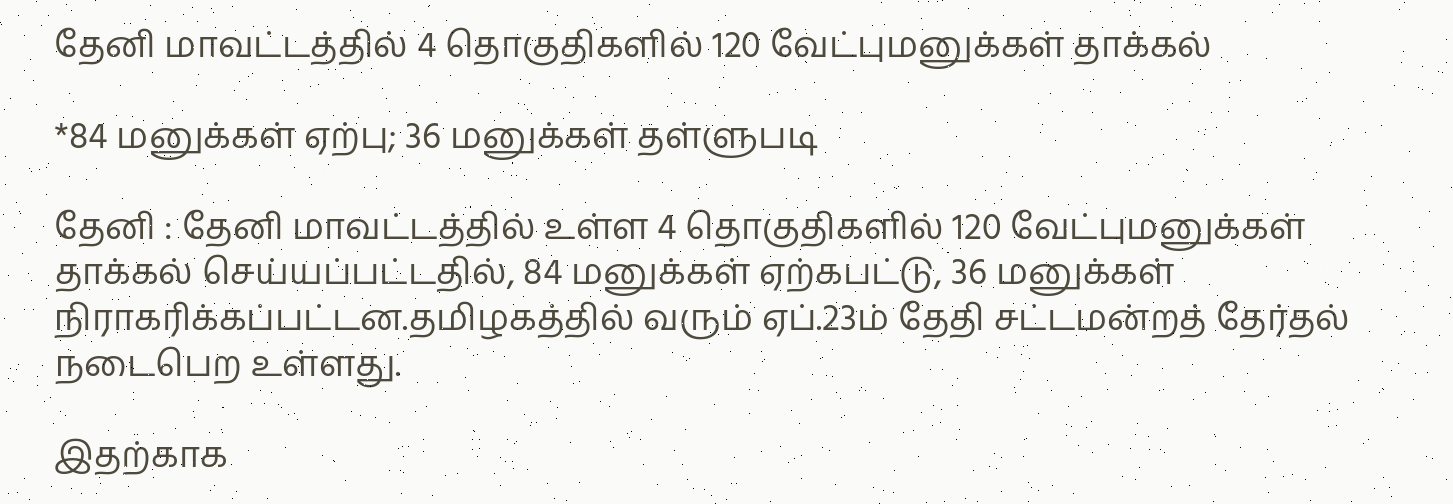தேனி மாவட்டத்தில் 4 தொகுதிகளில் 120 வேட்புமனுக்கள் தாக்கல்

*84 மனுக்கள் ஏற்பு; 36 மனுக்கள் தள்ளுபடி

தேனி : தேனி மாவட்டத்தில் உள்ள 4 தொகுதிகளில் 120 வேட்புமனுக்கள் தாக்கல் செய்யப்பட்டதில், 84 மனுக்கள் ஏற்கபட்டு, 36 மனுக்கள் நிராகரிக்கப்பட்டன.தமிழகத்தில் வரும் ஏப்.23ம் தேதி சட்டமன்றத் தேர்தல் நடைபெற உள்ளது.

இதற்காக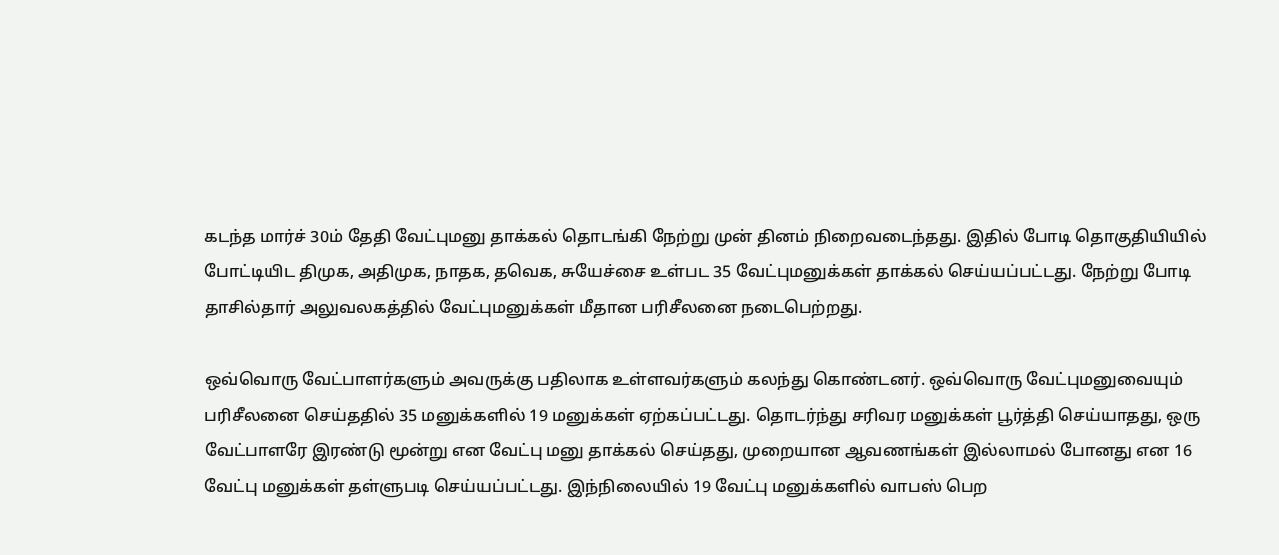கடந்த மார்ச் 30ம் தேதி வேட்புமனு தாக்கல் தொடங்கி நேற்று முன் தினம் நிறைவடைந்தது. இதில் போடி தொகுதியியில் போட்டியிட திமுக, அதிமுக, நாதக, தவெக, சுயேச்சை உள்பட 35 வேட்புமனுக்கள் தாக்கல் செய்யப்பட்டது. நேற்று போடி தாசில்தார் அலுவலகத்தில் வேட்புமனுக்கள் மீதான பரிசீலனை நடைபெற்றது.

ஒவ்வொரு வேட்பாளர்களும் அவருக்கு பதிலாக உள்ளவர்களும் கலந்து கொண்டனர். ஒவ்வொரு வேட்புமனுவையும் பரிசீலனை செய்ததில் 35 மனுக்களில் 19 மனுக்கள் ஏற்கப்பட்டது. தொடர்ந்து சரிவர மனுக்கள் பூர்த்தி செய்யாதது, ஒரு வேட்பாளரே இரண்டு மூன்று என வேட்பு மனு தாக்கல் செய்தது, முறையான ஆவணங்கள் இல்லாமல் போனது என 16 வேட்பு மனுக்கள் தள்ளுபடி செய்யப்பட்டது. இந்நிலையில் 19 வேட்பு மனுக்களில் வாபஸ் பெற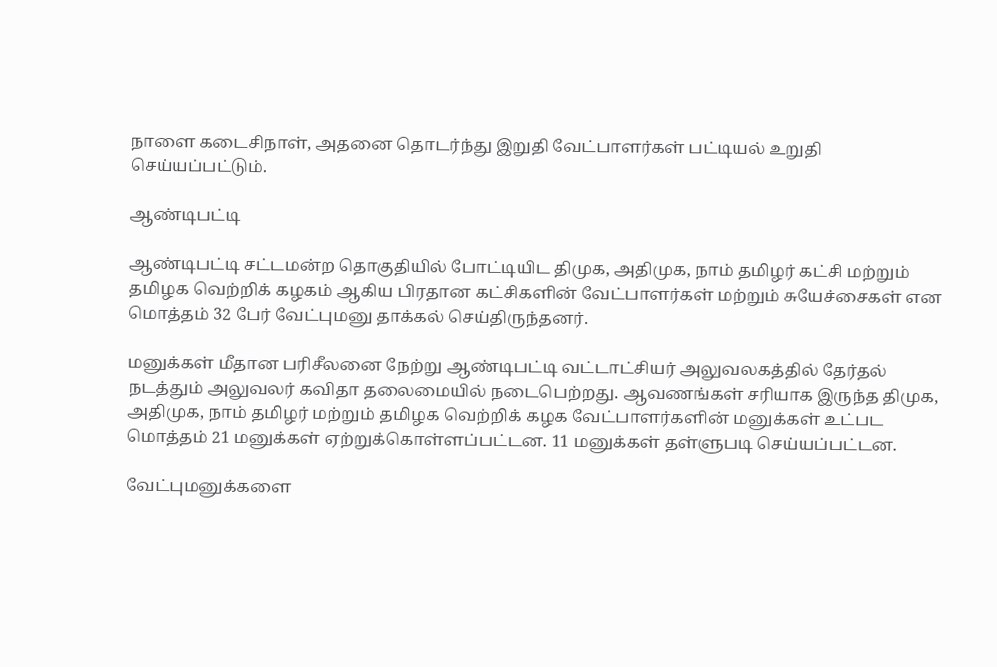நாளை கடைசிநாள், அதனை தொடர்ந்து இறுதி வேட்பாளர்கள் பட்டியல் உறுதி செய்யப்பட்டும்.

ஆண்டிபட்டி

ஆண்டிபட்டி சட்டமன்ற தொகுதியில் போட்டியிட திமுக, அதிமுக, நாம் தமிழர் கட்சி மற்றும் தமிழக வெற்றிக் கழகம் ஆகிய பிரதான கட்சிகளின் வேட்பாளர்கள் மற்றும் சுயேச்சைகள் என மொத்தம் 32 பேர் வேட்புமனு தாக்கல் செய்திருந்தனர்.

மனுக்கள் மீதான பரிசீலனை நேற்று ஆண்டிபட்டி வட்டாட்சியர் அலுவலகத்தில் தேர்தல் நடத்தும் அலுவலர் கவிதா தலைமையில் நடைபெற்றது. ஆவணங்கள் சரியாக இருந்த திமுக, அதிமுக, நாம் தமிழர் மற்றும் தமிழக வெற்றிக் கழக வேட்பாளர்களின் மனுக்கள் உட்பட மொத்தம் 21 மனுக்கள் ஏற்றுக்கொள்ளப்பட்டன. 11 மனுக்கள் தள்ளுபடி செய்யப்பட்டன.

வேட்புமனுக்களை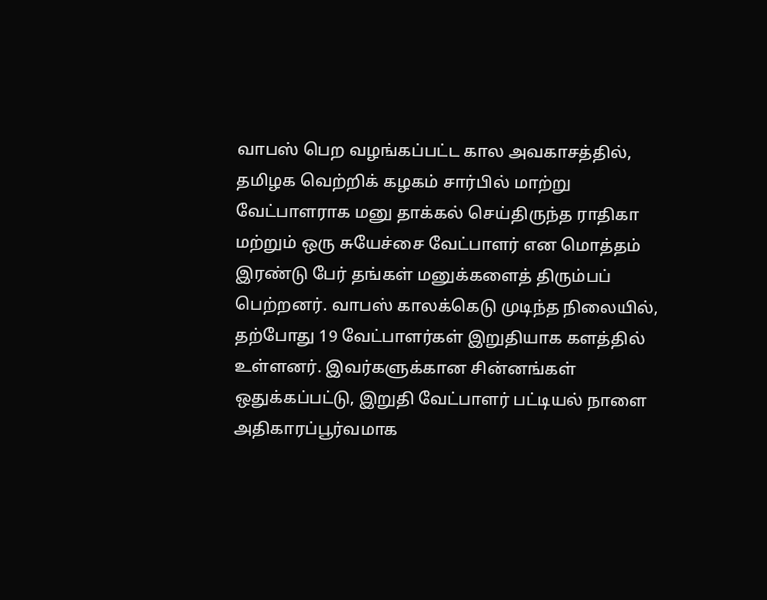வாபஸ் பெற வழங்கப்பட்ட கால அவகாசத்தில், தமிழக வெற்றிக் கழகம் சார்பில் மாற்று வேட்பாளராக மனு தாக்கல் செய்திருந்த ராதிகா மற்றும் ஒரு சுயேச்சை வேட்பாளர் என மொத்தம் இரண்டு பேர் தங்கள் மனுக்களைத் திரும்பப் பெற்றனர். வாபஸ் காலக்கெடு முடிந்த நிலையில், தற்போது 19 வேட்பாளர்கள் இறுதியாக களத்தில் உள்ளனர். இவர்களுக்கான சின்னங்கள் ஒதுக்கப்பட்டு, இறுதி வேட்பாளர் பட்டியல் நாளை அதிகாரப்பூர்வமாக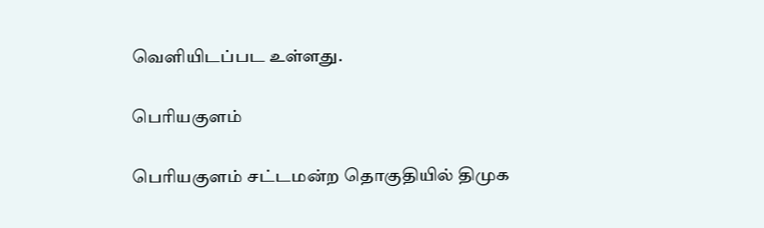வெளியிடப்பட உள்ளது.

பெரியகுளம்

பெரியகுளம் சட்டமன்ற தொகுதியில் திமுக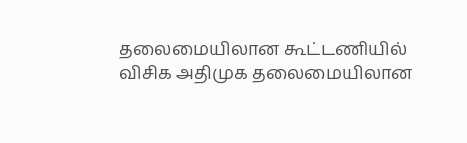தலைமையிலான கூட்டணியில் விசிக அதிமுக தலைமையிலான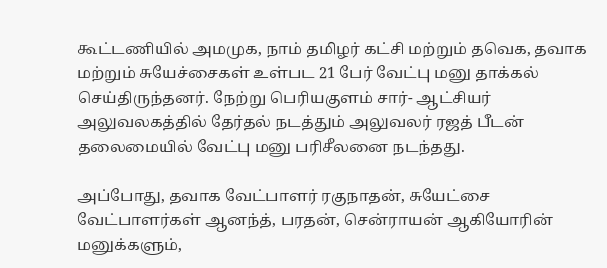கூட்டணியில் அமமுக, நாம் தமிழர் கட்சி மற்றும் தவெக, தவாக மற்றும் சுயேச்சைகள் உள்பட 21 பேர் வேட்பு மனு தாக்கல் செய்திருந்தனர். நேற்று பெரியகுளம் சார்- ஆட்சியர் அலுவலகத்தில் தேர்தல் நடத்தும் அலுவலர் ரஜத் பீடன் தலைமையில் வேட்பு மனு பரிசீலனை நடந்தது.

அப்போது, தவாக வேட்பாளர் ரகுநாதன், சுயேட்சை வேட்பாளர்கள் ஆனந்த், பரதன், சென்ராயன் ஆகியோரின் மனுக்களும்,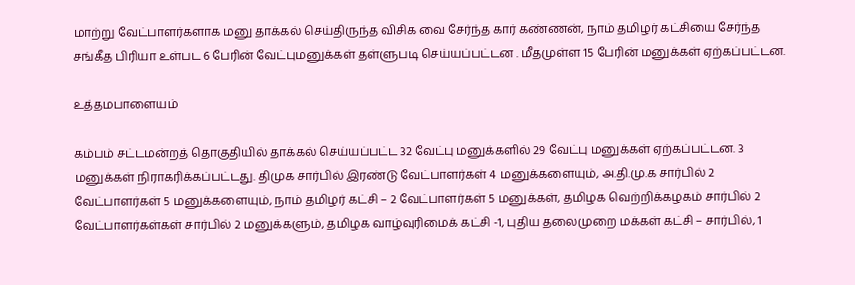மாற்று வேட்பாளர்களாக மனு தாக்கல் செய்திருந்த விசிக வை சேர்ந்த கார் கண்ணன், நாம் தமிழர் கட்சியை சேர்ந்த சங்கீத பிரியா உள்பட 6 பேரின் வேட்புமனுக்கள் தள்ளுபடி செய்யப்பட்டன . மீதமுள்ள 15 பேரின் மனுக்கள் ஏற்கப்பட்டன.

உத்தமபாளையம்

கம்பம் சட்டமன்றத் தொகுதியில் தாக்கல் செய்யப்பட்ட 32 வேட்பு மனுக்களில் 29 வேட்பு மனுக்கள் ஏற்கப்பட்டன. 3 மனுக்கள் நிராகரிக்கப்பட்டது. திமுக சார்பில் இரண்டு வேட்பாளர்கள் 4 மனுக்களையும், அ.தி.மு.க சார்பில் 2 வேட்பாளர்கள் 5 மனுக்களையும், நாம் தமிழர் கட்சி – 2 வேட்பாளர்கள் 5 மனுக்கள், தமிழக வெற்றிக்கழகம் சார்பில் 2 வேட்பாளர்கள்கள் சார்பில் 2 மனுக்களும், தமிழக வாழ்வுரிமைக் கட்சி -1, புதிய தலைமுறை மக்கள் கட்சி – சார்பில், 1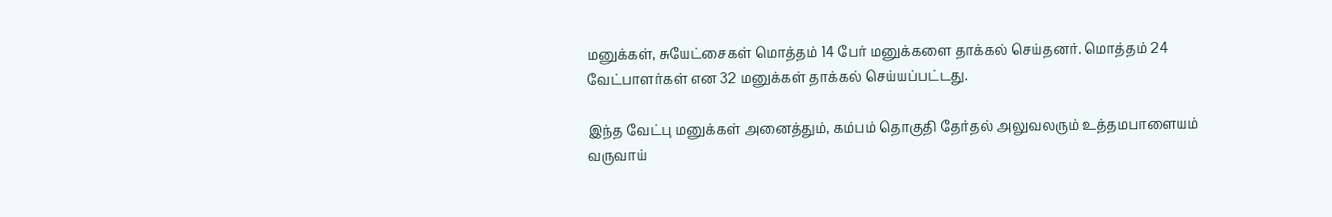மனுக்கள், சுயேட்சைகள் மொத்தம் 14 பேர் மனுக்களை தாக்கல் செய்தனர். மொத்தம் 24 வேட்பாளர்கள் என 32 மனுக்கள் தாக்கல் செய்யப்பட்டது.

இந்த வேட்பு மனுக்கள் அனைத்தும், கம்பம் தொகுதி தேர்தல் அலுவலரும் உத்தமபாளையம் வருவாய்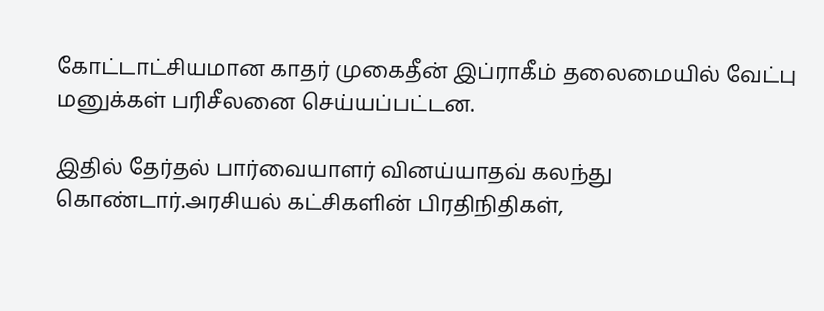கோட்டாட்சியமான காதர் முகைதீன் இப்ராகீம் தலைமையில் வேட்பு மனுக்கள் பரிசீலனை செய்யப்பட்டன.

இதில் தேர்தல் பார்வையாளர் வினய்யாதவ் கலந்து கொண்டார்.அரசியல் கட்சிகளின் பிரதிநிதிகள்,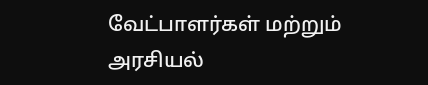வேட்பாளர்கள் மற்றும் அரசியல்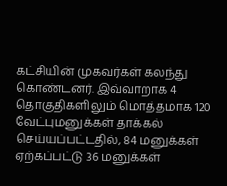கட்சியின் முகவர்கள் கலந்து கொண்டனர். இவ்வாறாக 4 தொகுதிகளிலும் மொத்தமாக 120 வேட்புமனுக்கள் தாக்கல் செய்யப்பட்டதில், 84 மனுக்கள் ஏற்கப்பட்டு 36 மனுக்கள்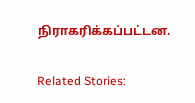நிராகரிக்கப்பட்டன.

Related Stories: